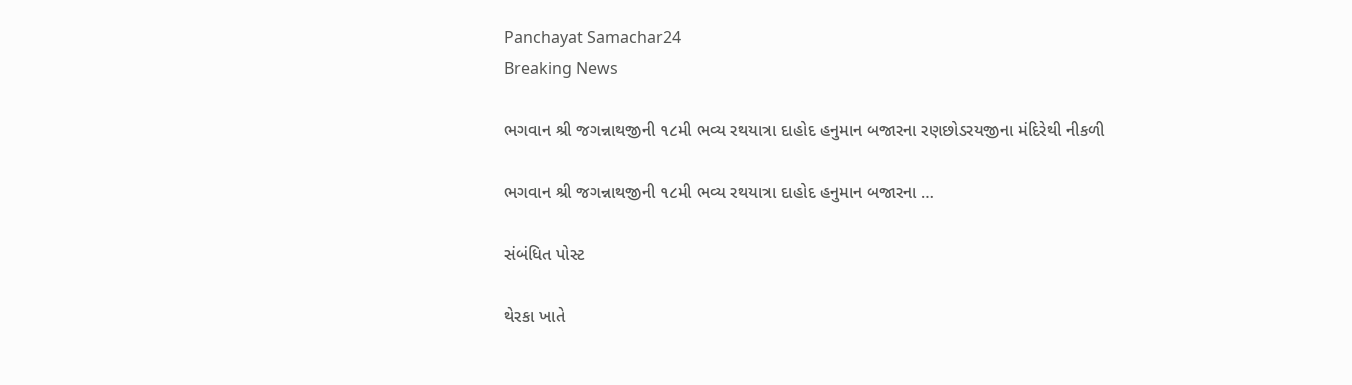Panchayat Samachar24
Breaking News

ભગવાન શ્રી જગન્નાથજીની ૧૮મી ભવ્ય રથયાત્રા દાહોદ હનુમાન બજારના રણછોડરયજીના મંદિરેથી નીકળી

ભગવાન શ્રી જગન્નાથજીની ૧૮મી ભવ્ય રથયાત્રા દાહોદ હનુમાન બજારના …

સંબંધિત પોસ્ટ

થેરકા ખાતે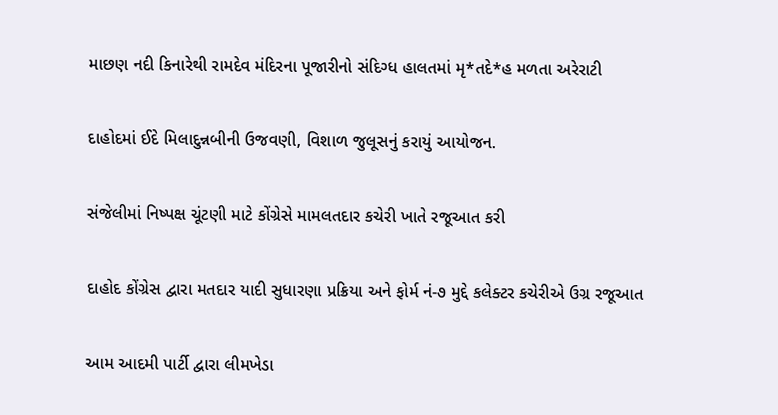માછણ નદી કિનારેથી રામદેવ મંદિરના પૂજારીનો સંદિગ્ધ હાલતમાં મૃ*તદે*હ મળતા અરેરાટી

દાહોદમાં ઈદે મિલાદુન્નબીની ઉજવણી, વિશાળ જુલૂસનું કરાયું આયોજન.

સંજેલીમાં નિષ્પક્ષ ચૂંટણી માટે કોંગ્રેસે મામલતદાર કચેરી ખાતે રજૂઆત કરી

દાહોદ કોંગ્રેસ દ્વારા મતદાર યાદી સુધારણા પ્રક્રિયા અને ફોર્મ નં-૭ મુદ્દે કલેક્ટર કચેરીએ ઉગ્ર રજૂઆત

આમ આદમી પાર્ટી દ્વારા લીમખેડા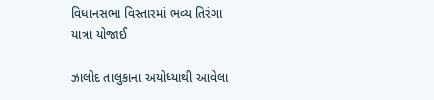વિધાનસભા વિસ્તારમાં ભવ્ય તિરંગા યાત્રા યોજાઈ

ઝાલોદ તાલુકાના અયોધ્યાથી આવેલા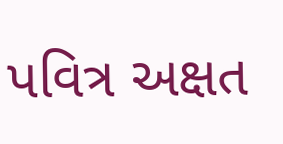પવિત્ર અક્ષત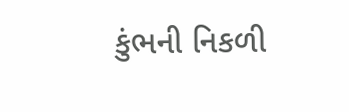કુંભની નિકળી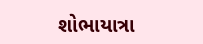શોભાયાત્રા